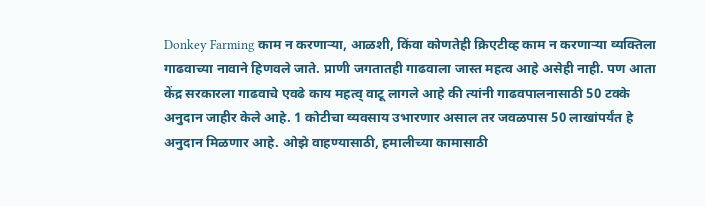Donkey Farming काम न करणाऱ्या, आळशी, किंवा कोणतेही क्रिएटीव्ह काम न करणाऱ्या व्यक्तिला गाढवाच्या नावाने हिणवले जाते. प्राणी जगतातही गाढवाला जास्त महत्व आहे असेही नाही. पण आता केंद्र सरकारला गाढवाचे एवढे काय महत्व् वाटू लागले आहे की त्यांनी गाढवपालनासाठी 50 टक्के अनुदान जाहीर केले आहे. 1 कोटीचा व्यवसाय उभारणार असाल तर जवळपास 50 लाखांपर्यंत हे अनुदान मिळणार आहे. ओझे वाहण्यासाठी, हमालीच्या कामासाठी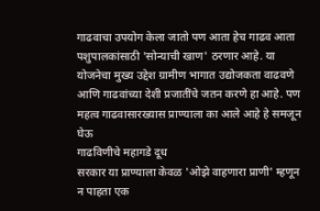गाढवाचा उपयोग केला जातो पण आता हेच गाढव आता पशुपालकांसाठी 'सोन्याची खाण' ठरणार आहे. या योजनेचा मुख्य उद्देश ग्रामीण भागात उद्योजकता वाढवणे आणि गाढवांच्या देशी प्रजातींचे जतन करणे हा आहे. पण महत्व गाढवासारख्यास प्राण्याला का आले आहे हे समजून घेऊ
गाढविणीचे महागडे दूध
सरकार या प्राण्याला केवळ 'ओझे वाहणारा प्राणी' म्हणून न पाहता एक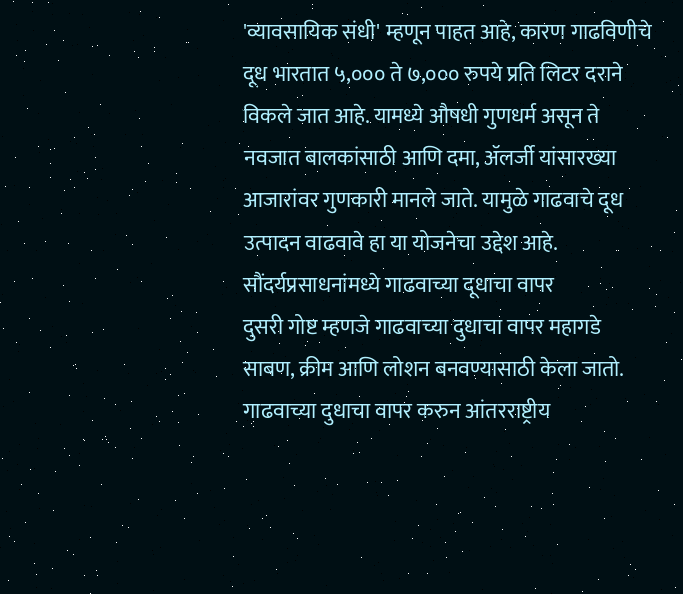'व्यावसायिक संधी' म्हणून पाहत आहे, कारण गाढविणीचे दूध भारतात ५,००० ते ७,००० रुपये प्रति लिटर दराने विकले जात आहे. यामध्ये औषधी गुणधर्म असून ते नवजात बालकांसाठी आणि दमा, ॲलर्जी यांसारख्या आजारांवर गुणकारी मानले जाते. यामुळे गाढवाचे दूध उत्पादन वाढवावे हा या योजनेचा उद्देश आहे.
सौंदर्यप्रसाधनांमध्ये गाढवाच्या दूधाचा वापर
दुसरी गोष्ट म्हणजे गाढवाच्या दुधाचा वापर महागडे साबण, क्रीम आणि लोशन बनवण्यासाठी केला जातो. गाढवाच्या दुधाचा वापर करुन आंतरराष्ट्रीय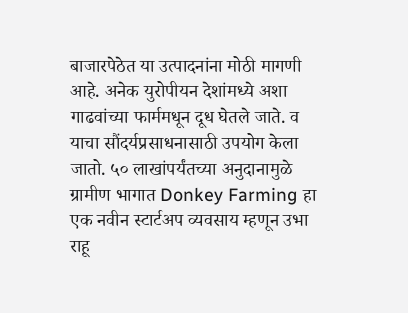बाजारपेठेत या उत्पादनांना मोठी मागणी आहे. अनेक युरोपीयन देशांमध्ये अशा गाढवांच्या फार्ममधून दूध घेतले जाते. व याचा सौंदर्यप्रसाधनासाठी उपयोग केला जातो. ५० लाखांपर्यंतच्या अनुदानामुळे ग्रामीण भागात Donkey Farming हा एक नवीन स्टार्टअप व्यवसाय म्हणून उभा राहू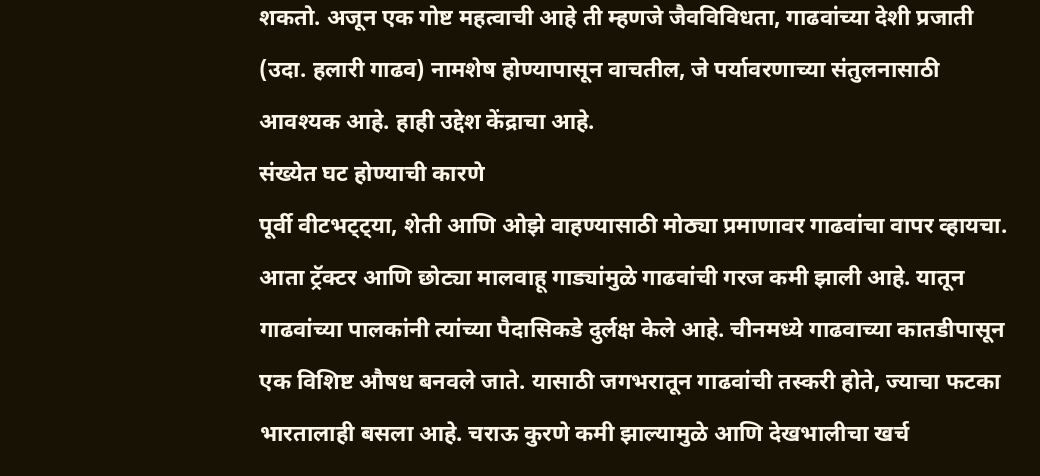शकतो. अजून एक गोष्ट महत्वाची आहे ती म्हणजे जैवविविधता, गाढवांच्या देशी प्रजाती (उदा. हलारी गाढव) नामशेष होण्यापासून वाचतील, जे पर्यावरणाच्या संतुलनासाठी आवश्यक आहे. हाही उद्देश केंद्राचा आहे.
संख्येत घट होण्याची कारणे
पूर्वी वीटभट्ट्या, शेती आणि ओझे वाहण्यासाठी मोठ्या प्रमाणावर गाढवांचा वापर व्हायचा. आता ट्रॅक्टर आणि छोट्या मालवाहू गाड्यांमुळे गाढवांची गरज कमी झाली आहे. यातून गाढवांच्या पालकांनी त्यांच्या पैदासिकडे दुर्लक्ष केले आहे. चीनमध्ये गाढवाच्या कातडीपासून एक विशिष्ट औषध बनवले जाते. यासाठी जगभरातून गाढवांची तस्करी होते, ज्याचा फटका भारतालाही बसला आहे. चराऊ कुरणे कमी झाल्यामुळे आणि देखभालीचा खर्च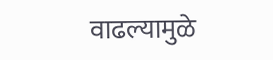वाढल्यामुळे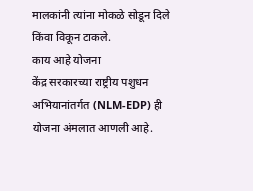मालकांनी त्यांना मोकळे सोडून दिले किंवा विकून टाकले.
काय आहे योजना
केंद्र सरकारच्या राष्ट्रीय पशुधन अभियानांतर्गत (NLM-EDP) ही योजना अंमलात आणली आहे.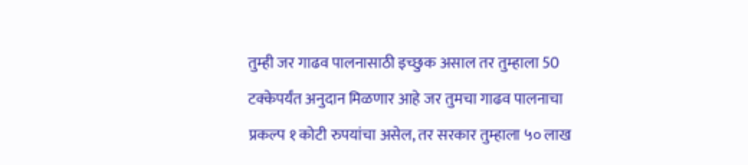तुम्ही जर गाढव पालनासाठी इच्छुक असाल तर तुम्हाला 50 टक्केपर्यंत अनुदान मिळणार आहे जर तुमचा गाढव पालनाचा प्रकल्प १ कोटी रुपयांचा असेल, तर सरकार तुम्हाला ५० लाख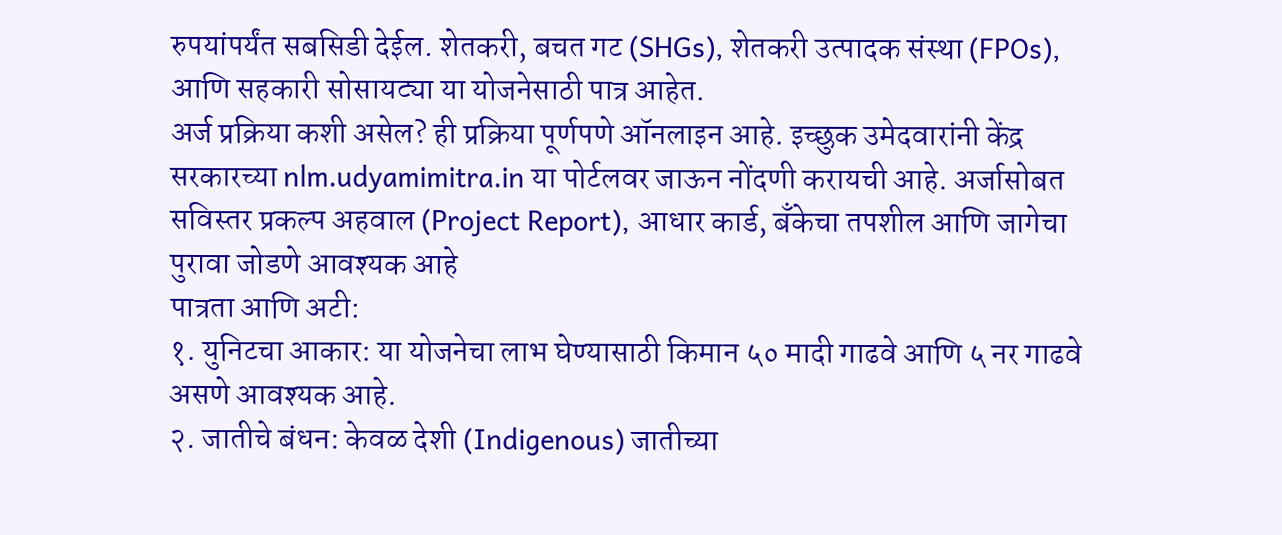रुपयांपर्यंत सबसिडी देईल. शेतकरी, बचत गट (SHGs), शेतकरी उत्पादक संस्था (FPOs), आणि सहकारी सोसायट्या या योजनेसाठी पात्र आहेत.
अर्ज प्रक्रिया कशी असेल? ही प्रक्रिया पूर्णपणे ऑनलाइन आहे. इच्छुक उमेदवारांनी केंद्र सरकारच्या nlm.udyamimitra.in या पोर्टलवर जाऊन नोंदणी करायची आहे. अर्जासोबत सविस्तर प्रकल्प अहवाल (Project Report), आधार कार्ड, बँकेचा तपशील आणि जागेचा पुरावा जोडणे आवश्यक आहे
पात्रता आणि अटी:
१. युनिटचा आकार: या योजनेचा लाभ घेण्यासाठी किमान ५० मादी गाढवे आणि ५ नर गाढवे असणे आवश्यक आहे.
२. जातीचे बंधन: केवळ देशी (Indigenous) जातीच्या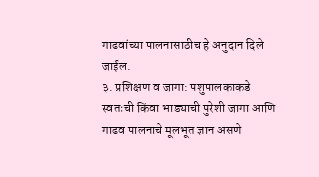गाढवांच्या पालनासाठीच हे अनुदान दिले जाईल.
३. प्रशिक्षण व जागा: पशुपालकाकडे स्वतःची किंवा भाड्याची पुरेशी जागा आणि गाढव पालनाचे मूलभूत ज्ञान असणे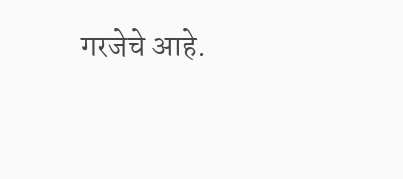गरजेचे आहे.